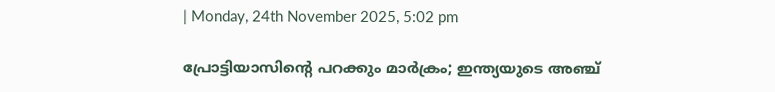| Monday, 24th November 2025, 5:02 pm

പ്രോട്ടിയാസിന്റെ പറക്കും മാര്‍ക്രം; ഇന്ത്യയുടെ അഞ്ച്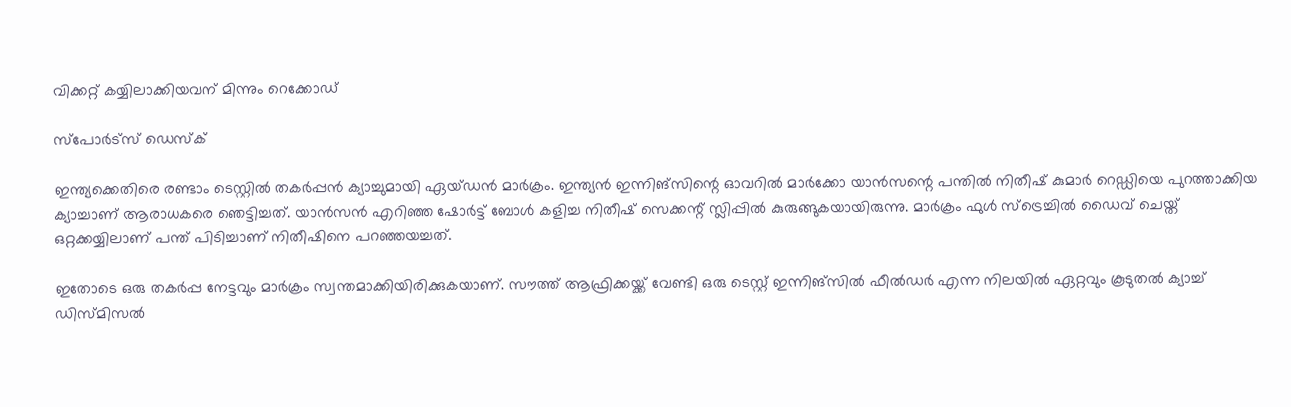വിക്കറ്റ് കയ്യിലാക്കിയവന് മിന്നും റെക്കോഡ്

സ്പോര്‍ട്സ് ഡെസ്‌ക്

ഇന്ത്യക്കെതിരെ രണ്ടാം ടെസ്റ്റില്‍ തകര്‍പ്പന്‍ ക്യാച്ചുമായി ഏയ്ഡന്‍ മാര്‍ക്രം. ഇന്ത്യന്‍ ഇന്നിങ്‌സിന്റെ ഓവറില്‍ മാര്‍ക്കോ യാന്‍സന്റെ പന്തില്‍ നിതീഷ് കുമാര്‍ റെഡ്ഡിയെ പുറത്താക്കിയ ക്യാച്ചാണ് ആരാധകരെ ഞെട്ടിച്ചത്. യാന്‍സന്‍ എറിഞ്ഞ ഷോര്‍ട്ട് ബോള്‍ കളിച്ച നിതീഷ് സെക്കന്റ് സ്ലിപ്പില്‍ കുരുങ്ങുകയായിരുന്നു. മാര്‍ക്രം ഫുള്‍ സ്‌ട്രെച്ചില്‍ ഡൈവ് ചെയ്ത് ഒറ്റക്കയ്യിലാണ് പന്ത് പിടിച്ചാണ് നിതീഷിനെ പറഞ്ഞയച്ചത്.

ഇതോടെ ഒരു തകര്‍പ്പ നേട്ടവും മാര്‍ക്രം സ്വന്തമാക്കിയിരിക്കുകയാണ്. സൗത്ത് ആഫ്രിക്കയ്ക്ക് വേണ്ടി ഒരു ടെസ്റ്റ് ഇന്നിങ്‌സില്‍ ഫീല്‍ഡര്‍ എന്ന നിലയില്‍ ഏറ്റവും കൂടുതല്‍ ക്യാച്ച് ഡിസ്മിസല്‍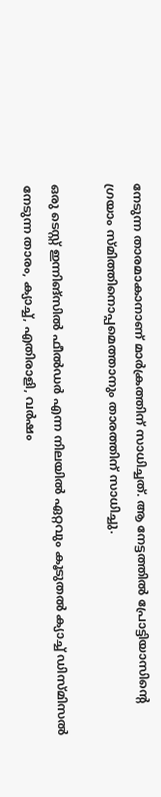നേടുന്ന താരമാകാനാണ് മാര്‍ക്രത്തിന് സാധിച്ചത്. ആ നേട്ടത്തില്‍ പ്രോട്ടിയാസിന്റെ ഗ്രയാം സ്മിത്തിനൊപ്പമെത്താനും താരത്തിന് സാധിച്ചു.

ഒരു ടെസ്റ്റ് ഇന്നിങ്‌സില്‍ ഫീല്‍ഡര്‍ എന്ന നിലയില്‍ ഏറ്റവും കൂടുതല്‍ ക്യാച്ച് ഡിസ്മിസല്‍ നേടുന്ന താരം, ക്യാച്ച്, എതിരാളി, വര്‍ഷം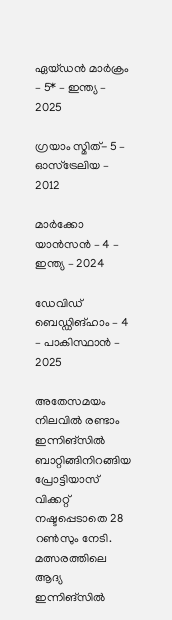ഏയ്ഡന്‍ മാര്‍ക്രം – 5* – ഇന്ത്യ – 2025

ഗ്രയാം സ്മിത്- 5 – ഓസ്‌ട്രേലിയ – 2012

മാര്‍ക്കോ യാന്‍സന്‍ – 4 – ഇന്ത്യ – 2024

ഡേവിഡ് ബെഡ്ഡിങ്ഹാം – 4 – പാകിസ്ഥാന്‍ – 2025

അതേസമയം നിലവില്‍ രണ്ടാം ഇന്നിങ്‌സില്‍ ബാറ്റിങ്ങിനിറങ്ങിയ പ്രോട്ടിയാസ് വിക്കറ്റ് നഷ്ടപ്പെടാതെ 28 റണ്‍സും നേടി. മത്സരത്തിലെ ആദ്യ ഇന്നിങ്‌സില്‍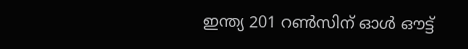ഇന്ത്യ 201 റണ്‍സിന് ഓള്‍ ഔട്ട്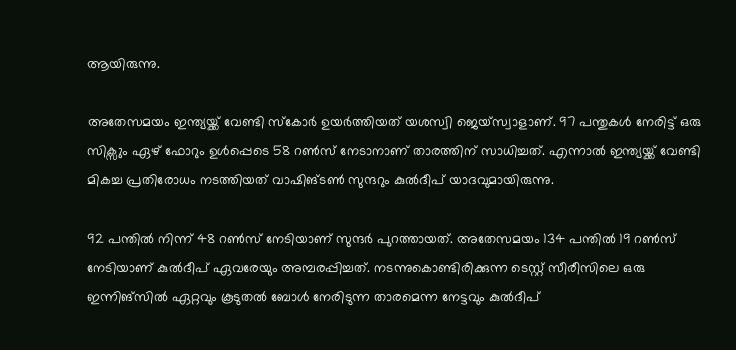ആയിരുന്നു.

അതേസമയം ഇന്ത്യയ്ക്ക് വേണ്ടി സ്‌കോര്‍ ഉയര്‍ത്തിയത് യശസ്വി ജെയ്‌സ്വാളാണ്. 97 പന്തുകള്‍ നേരിട്ട് ഒരു സിക്സും ഏഴ് ഫോറും ഉള്‍പ്പെടെ 58 റണ്‍സ് നേടാനാണ് താരത്തിന് സാധിച്ചത്. എന്നാല്‍ ഇന്ത്യയ്ക്ക് വേണ്ടി മികച്ച പ്രതിരോധം നടത്തിയത് വാഷിങ്ടണ്‍ സുന്ദറും കുല്‍ദീപ് യാദവുമായിരുന്നു.

92 പന്തില്‍ നിന്ന് 48 റണ്‍സ് നേടിയാണ് സുന്ദര്‍ പുറത്തായത്. അതേസമയം 134 പന്തില്‍ 19 റണ്‍സ് നേടിയാണ് കുല്‍ദീപ് ഏവരേയും അമ്പരപ്പിച്ചത്. നടന്നുകൊണ്ടിരിക്കുന്ന ടെസ്റ്റ് സീരീസിലെ ഒരു ഇന്നിങ്‌സില്‍ ഏറ്റവും കൂടുതല്‍ ബോള്‍ നേരിടുന്ന താരമെന്ന നേട്ടവും കുല്‍ദീപ്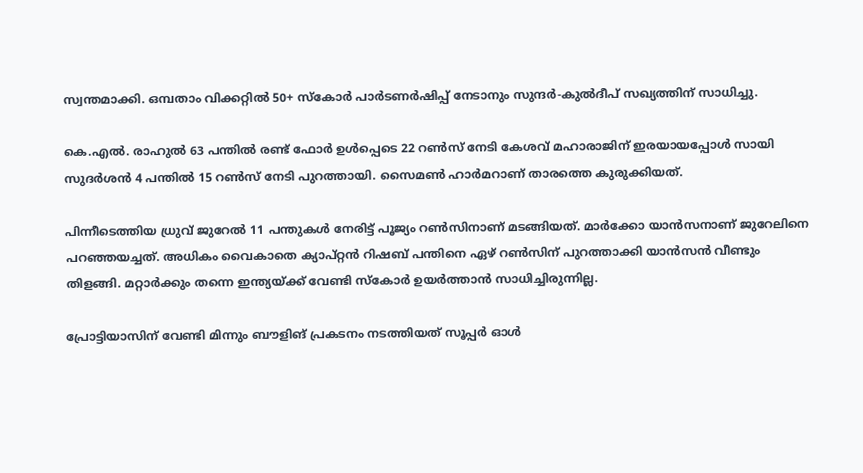സ്വന്തമാക്കി. ഒമ്പതാം വിക്കറ്റില്‍ 50+ സ്‌കോര്‍ പാര്‍ടണര്‍ഷിപ്പ് നേടാനും സുന്ദര്‍-കുല്‍ദീപ് സഖ്യത്തിന് സാധിച്ചു.

കെ.എല്‍. രാഹുല്‍ 63 പന്തില്‍ രണ്ട് ഫോര്‍ ഉള്‍പ്പെടെ 22 റണ്‍സ് നേടി കേശവ് മഹാരാജിന് ഇരയായപ്പോള്‍ സായി സുദര്‍ശന്‍ 4 പന്തില്‍ 15 റണ്‍സ് നേടി പുറത്തായി. സൈമണ്‍ ഹാര്‍മറാണ് താരത്തെ കുരുക്കിയത്.

പിന്നീടെത്തിയ ധ്രുവ് ജുറേല്‍ 11 പന്തുകള്‍ നേരിട്ട് പൂജ്യം റണ്‍സിനാണ് മടങ്ങിയത്. മാര്‍ക്കോ യാന്‍സനാണ് ജുറേലിനെ പറഞ്ഞയച്ചത്. അധികം വൈകാതെ ക്യാപ്റ്റന്‍ റിഷബ് പന്തിനെ ഏഴ് റണ്‍സിന് പുറത്താക്കി യാന്‍സന്‍ വീണ്ടും തിളങ്ങി. മറ്റാര്‍ക്കും തന്നെ ഇന്ത്യയ്ക്ക് വേണ്ടി സ്‌കോര്‍ ഉയര്‍ത്താന്‍ സാധിച്ചിരുന്നില്ല.

പ്രോട്ടിയാസിന് വേണ്ടി മിന്നും ബൗളിങ് പ്രകടനം നടത്തിയത് സൂപ്പര്‍ ഓള്‍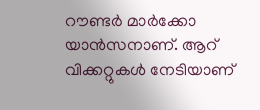റൗണ്ടര്‍ മാര്‍ക്കോ യാന്‍സനാണ്. ആറ് വിക്കറ്റുകള്‍ നേടിയാണ്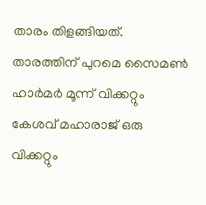താരം തിളങ്ങിയത്. താരത്തിന് പുറമെ സൈമണ്‍ ഹാര്‍മര്‍ മൂന്ന് വിക്കറ്റും കേശവ് മഹാരാജ് ഒരു വിക്കറ്റും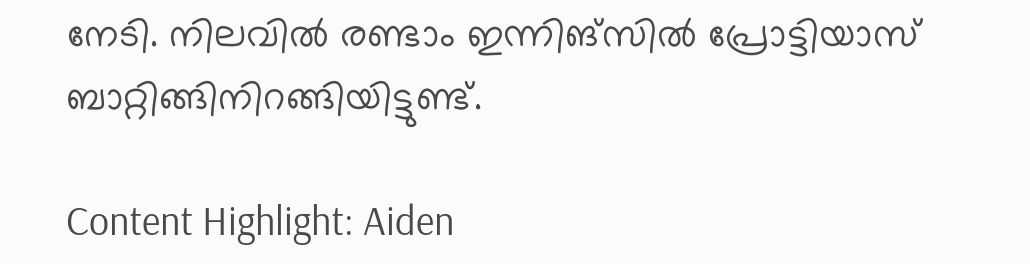നേടി. നിലവില്‍ രണ്ടാം ഇന്നിങ്‌സില്‍ പ്രോട്ടിയാസ് ബാറ്റിങ്ങിനിറങ്ങിയിട്ടുണ്ട്.

Content Highlight: Aiden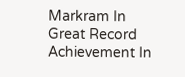Markram In Great Record Achievement In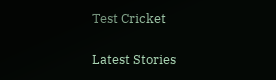Test Cricket

Latest Stories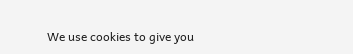We use cookies to give you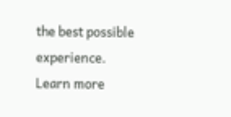the best possible experience. Learn more